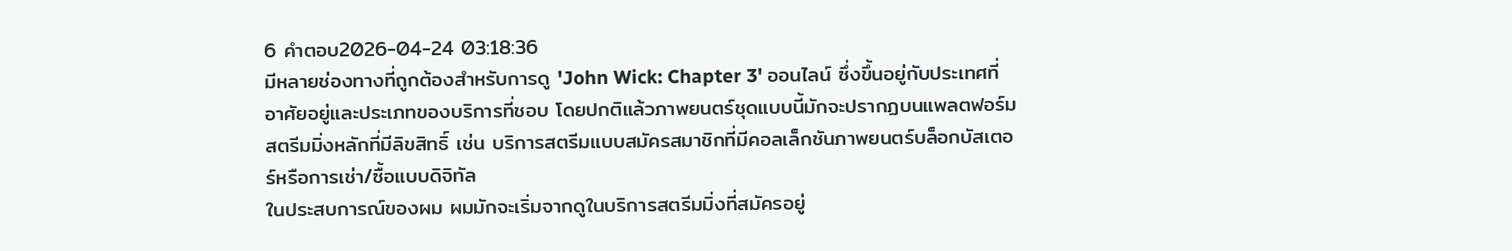6 คำตอบ2026-04-24 03:18:36
มีหลายช่องทางที่ถูกต้องสำหรับการดู 'John Wick: Chapter 3' ออนไลน์ ซึ่งขึ้นอยู่กับประเทศที่อาศัยอยู่และประเภทของบริการที่ชอบ โดยปกติแล้วภาพยนตร์ชุดแบบนี้มักจะปรากฏบนแพลตฟอร์มสตรีมมิ่งหลักที่มีลิขสิทธิ์ เช่น บริการสตรีมแบบสมัครสมาชิกที่มีคอลเล็กชันภาพยนตร์บล็อกบัสเตอร์หรือการเช่า/ซื้อแบบดิจิทัล
ในประสบการณ์ของผม ผมมักจะเริ่มจากดูในบริการสตรีมมิ่งที่สมัครอยู่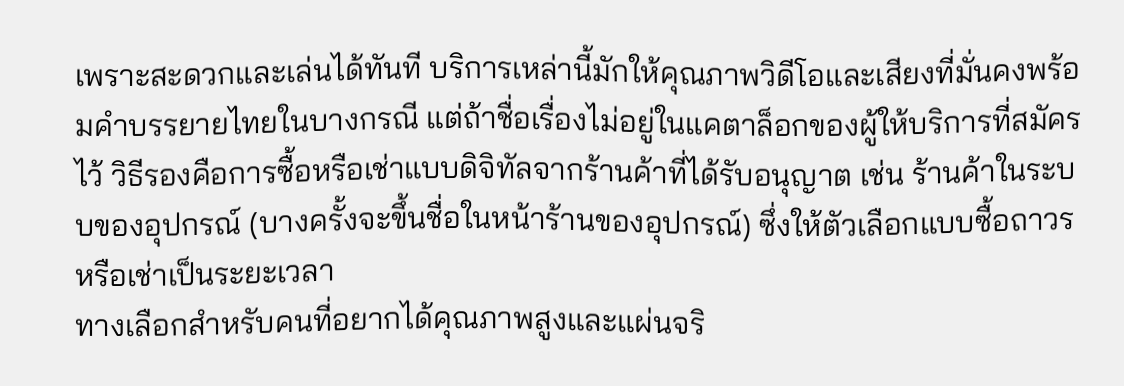เพราะสะดวกและเล่นได้ทันที บริการเหล่านี้มักให้คุณภาพวิดีโอและเสียงที่มั่นคงพร้อมคำบรรยายไทยในบางกรณี แต่ถ้าชื่อเรื่องไม่อยู่ในแคตาล็อกของผู้ให้บริการที่สมัครไว้ วิธีรองคือการซื้อหรือเช่าแบบดิจิทัลจากร้านค้าที่ได้รับอนุญาต เช่น ร้านค้าในระบบของอุปกรณ์ (บางครั้งจะขึ้นชื่อในหน้าร้านของอุปกรณ์) ซึ่งให้ตัวเลือกแบบซื้อถาวรหรือเช่าเป็นระยะเวลา
ทางเลือกสำหรับคนที่อยากได้คุณภาพสูงและแผ่นจริ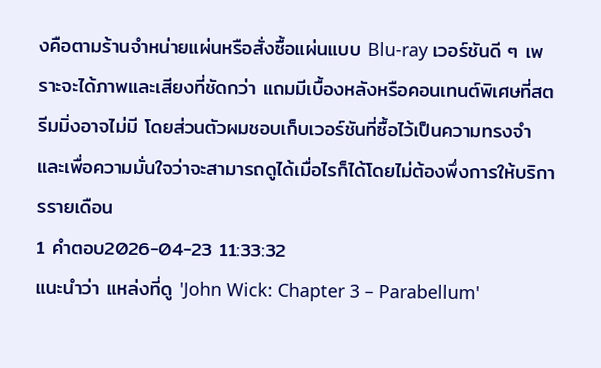งคือตามร้านจำหน่ายแผ่นหรือสั่งซื้อแผ่นแบบ Blu-ray เวอร์ชันดี ๆ เพราะจะได้ภาพและเสียงที่ชัดกว่า แถมมีเบื้องหลังหรือคอนเทนต์พิเศษที่สตรีมมิ่งอาจไม่มี โดยส่วนตัวผมชอบเก็บเวอร์ชันที่ซื้อไว้เป็นความทรงจำและเพื่อความมั่นใจว่าจะสามารถดูได้เมื่อไรก็ได้โดยไม่ต้องพึ่งการให้บริการรายเดือน
1 คำตอบ2026-04-23 11:33:32
แนะนำว่า แหล่งที่ดู 'John Wick: Chapter 3 – Parabellum'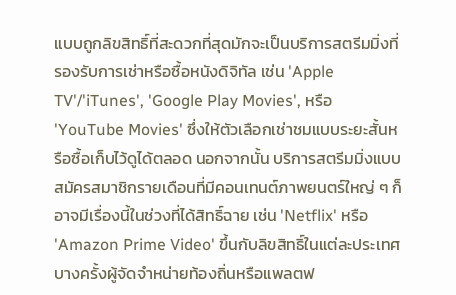แบบถูกลิขสิทธิ์ที่สะดวกที่สุดมักจะเป็นบริการสตรีมมิ่งที่รองรับการเช่าหรือซื้อหนังดิจิทัล เช่น 'Apple TV'/'iTunes', 'Google Play Movies', หรือ 'YouTube Movies' ซึ่งให้ตัวเลือกเช่าชมแบบระยะสั้นหรือซื้อเก็บไว้ดูได้ตลอด นอกจากนั้น บริการสตรีมมิ่งแบบสมัครสมาชิกรายเดือนที่มีคอนเทนต์ภาพยนตร์ใหญ่ ๆ ก็อาจมีเรื่องนี้ในช่วงที่ได้สิทธิ์ฉาย เช่น 'Netflix' หรือ 'Amazon Prime Video' ขึ้นกับลิขสิทธิ์ในแต่ละประเทศ บางครั้งผู้จัดจำหน่ายท้องถิ่นหรือแพลตฟ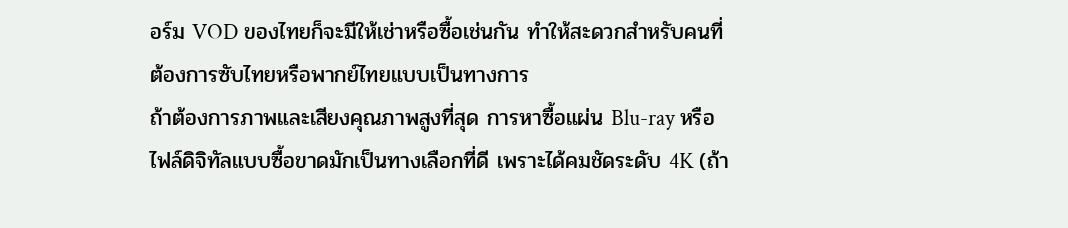อร์ม VOD ของไทยก็จะมีให้เช่าหรือซื้อเช่นกัน ทำให้สะดวกสำหรับคนที่ต้องการซับไทยหรือพากย์ไทยแบบเป็นทางการ
ถ้าต้องการภาพและเสียงคุณภาพสูงที่สุด การหาซื้อแผ่น Blu-ray หรือไฟล์ดิจิทัลแบบซื้อขาดมักเป็นทางเลือกที่ดี เพราะได้คมชัดระดับ 4K (ถ้า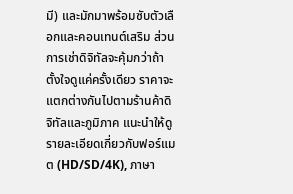มี) และมักมาพร้อมซับตัวเลือกและคอนเทนต์เสริม ส่วนการเช่าดิจิทัลจะคุ้มกว่าถ้าตั้งใจดูแค่ครั้งเดียว ราคาจะแตกต่างกันไปตามร้านค้าดิจิทัลและภูมิภาค แนะนำให้ดูรายละเอียดเกี่ยวกับฟอร์แมต (HD/SD/4K), ภาษา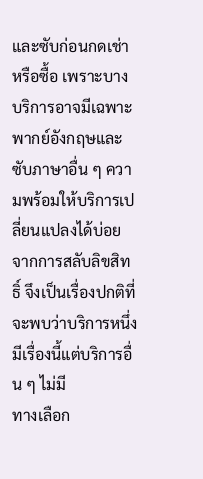และซับก่อนกดเช่าหรือซื้อ เพราะบางบริการอาจมีเฉพาะพากย์อังกฤษและซับภาษาอื่น ๆ ความพร้อมให้บริการเปลี่ยนแปลงได้บ่อยจากการสลับลิขสิทธิ์ จึงเป็นเรื่องปกติที่จะพบว่าบริการหนึ่งมีเรื่องนี้แต่บริการอื่น ๆ ไม่มี
ทางเลือก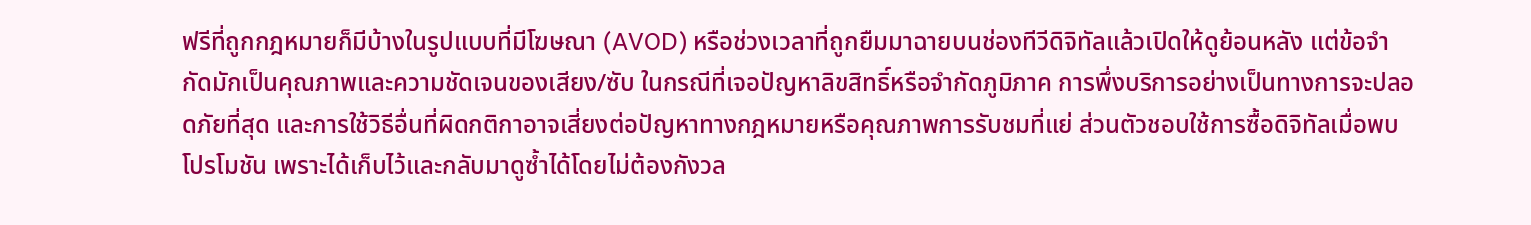ฟรีที่ถูกกฎหมายก็มีบ้างในรูปแบบที่มีโฆษณา (AVOD) หรือช่วงเวลาที่ถูกยืมมาฉายบนช่องทีวีดิจิทัลแล้วเปิดให้ดูย้อนหลัง แต่ข้อจำกัดมักเป็นคุณภาพและความชัดเจนของเสียง/ซับ ในกรณีที่เจอปัญหาลิขสิทธิ์หรือจำกัดภูมิภาค การพึ่งบริการอย่างเป็นทางการจะปลอดภัยที่สุด และการใช้วิธีอื่นที่ผิดกติกาอาจเสี่ยงต่อปัญหาทางกฎหมายหรือคุณภาพการรับชมที่แย่ ส่วนตัวชอบใช้การซื้อดิจิทัลเมื่อพบโปรโมชัน เพราะได้เก็บไว้และกลับมาดูซ้ำได้โดยไม่ต้องกังวล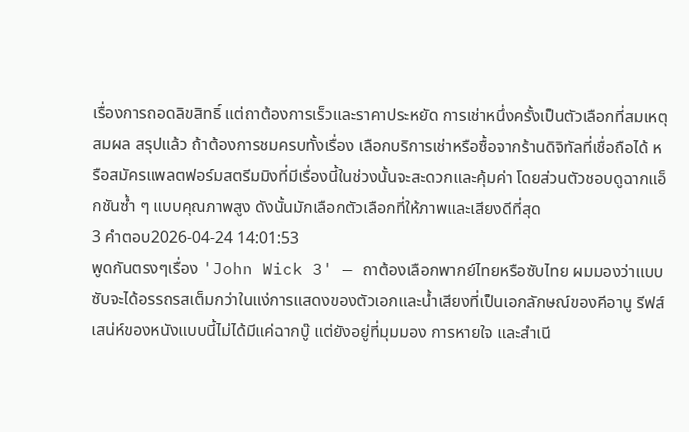เรื่องการถอดลิขสิทธิ์ แต่ถาต้องการเร็วและราคาประหยัด การเช่าหนึ่งครั้งเป็นตัวเลือกที่สมเหตุสมผล สรุปแล้ว ถ้าต้องการชมครบทั้งเรื่อง เลือกบริการเช่าหรือซื้อจากร้านดิจิทัลที่เชื่อถือได้ หรือสมัครแพลตฟอร์มสตรีมมิงที่มีเรื่องนี้ในช่วงนั้นจะสะดวกและคุ้มค่า โดยส่วนตัวชอบดูฉากแอ็กชันซ้ำ ๆ แบบคุณภาพสูง ดังนั้นมักเลือกตัวเลือกที่ให้ภาพและเสียงดีที่สุด
3 คำตอบ2026-04-24 14:01:53
พูดกันตรงๆเรื่อง 'John Wick 3' — ถาต้องเลือกพากย์ไทยหรือซับไทย ผมมองว่าแบบซับจะได้อรรถรสเต็มกว่าในแง่การแสดงของตัวเอกและน้ำเสียงที่เป็นเอกลักษณ์ของคีอานู รีฟส์ เสน่ห์ของหนังแบบนี้ไม่ได้มีแค่ฉากบู๊ แต่ยังอยู่ที่มุมมอง การหายใจ และสำเนี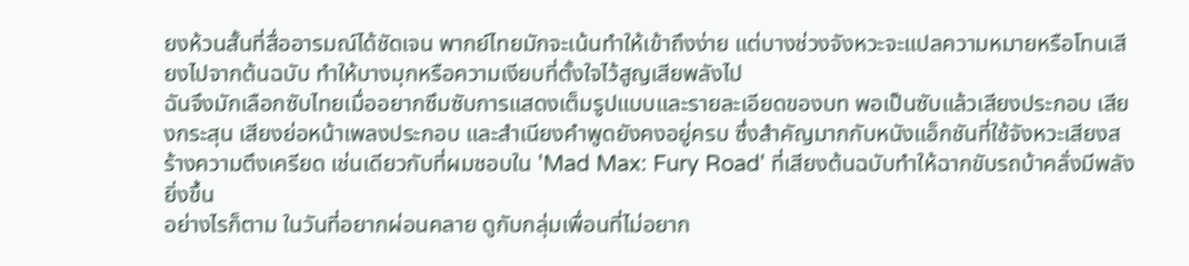ยงห้วนสั้นที่สื่ออารมณ์ได้ชัดเจน พากย์ไทยมักจะเน้นทำให้เข้าถึงง่าย แต่บางช่วงจังหวะจะแปลความหมายหรือโทนเสียงไปจากต้นฉบับ ทำให้บางมุกหรือความเงียบที่ตั้งใจไว้สูญเสียพลังไป
ฉันจึงมักเลือกซับไทยเมื่ออยากซึมซับการแสดงเต็มรูปแบบและรายละเอียดของบท พอเป็นซับแล้วเสียงประกอบ เสียงกระสุน เสียงย่อหน้าเพลงประกอบ และสำเนียงคำพูดยังคงอยู่ครบ ซึ่งสำคัญมากกับหนังแอ็กชันที่ใช้จังหวะเสียงสร้างความตึงเครียด เช่นเดียวกับที่ผมชอบใน 'Mad Max: Fury Road' ที่เสียงต้นฉบับทำให้ฉากขับรถบ้าคลั่งมีพลังยิ่งขึ้น
อย่างไรก็ตาม ในวันที่อยากผ่อนคลาย ดูกับกลุ่มเพื่อนที่ไม่อยาก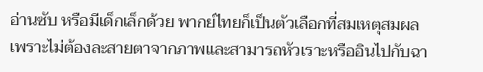อ่านซับ หรือมีเด็กเล็กด้วย พากย์ไทยก็เป็นตัวเลือกที่สมเหตุสมผล เพราะไม่ต้องละสายตาจากภาพและสามารถหัวเราะหรืออินไปกับฉา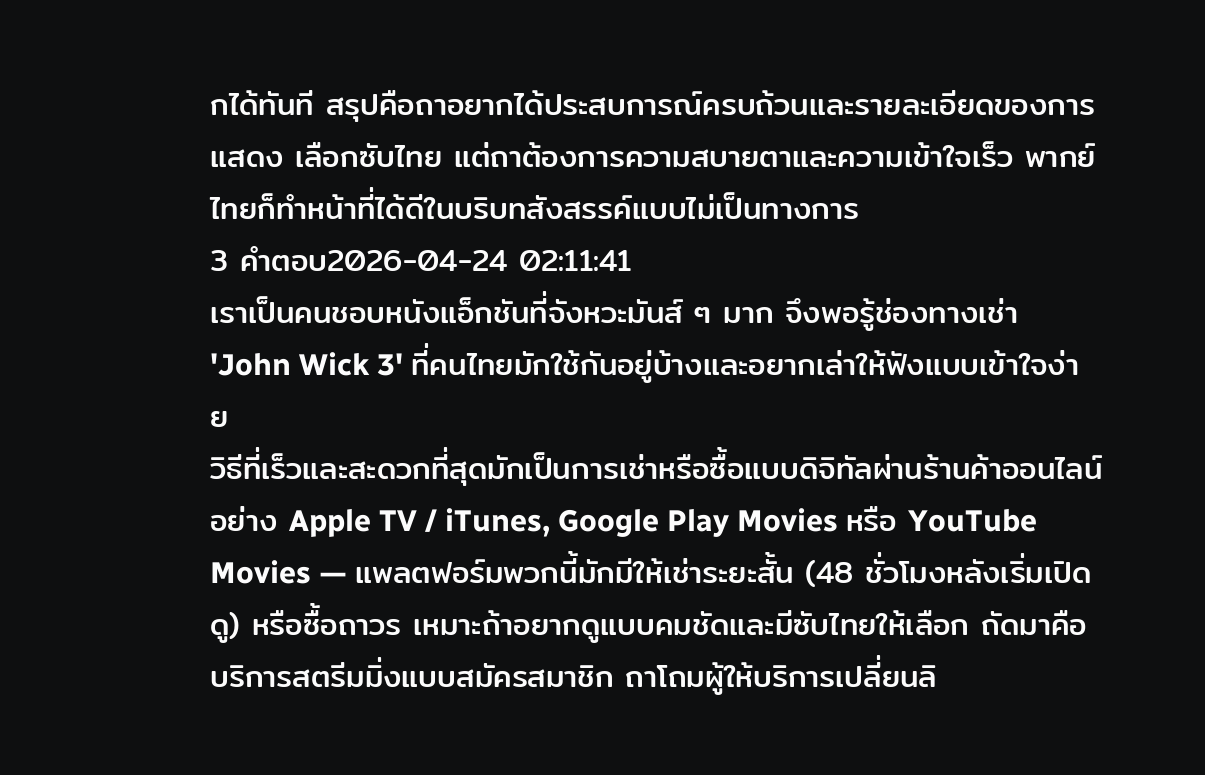กได้ทันที สรุปคือถาอยากได้ประสบการณ์ครบถ้วนและรายละเอียดของการแสดง เลือกซับไทย แต่ถาต้องการความสบายตาและความเข้าใจเร็ว พากย์ไทยก็ทำหน้าที่ได้ดีในบริบทสังสรรค์แบบไม่เป็นทางการ
3 คำตอบ2026-04-24 02:11:41
เราเป็นคนชอบหนังแอ็กชันที่จังหวะมันส์ ๆ มาก จึงพอรู้ช่องทางเช่า 'John Wick 3' ที่คนไทยมักใช้กันอยู่บ้างและอยากเล่าให้ฟังแบบเข้าใจง่าย
วิธีที่เร็วและสะดวกที่สุดมักเป็นการเช่าหรือซื้อแบบดิจิทัลผ่านร้านค้าออนไลน์อย่าง Apple TV / iTunes, Google Play Movies หรือ YouTube Movies — แพลตฟอร์มพวกนี้มักมีให้เช่าระยะสั้น (48 ชั่วโมงหลังเริ่มเปิดดู) หรือซื้อถาวร เหมาะถ้าอยากดูแบบคมชัดและมีซับไทยให้เลือก ถัดมาคือบริการสตรีมมิ่งแบบสมัครสมาชิก ถาโถมผู้ให้บริการเปลี่ยนลิ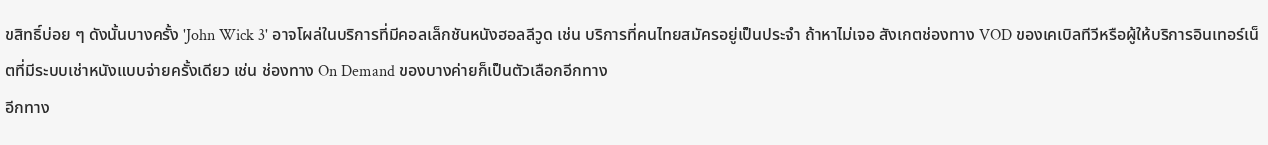ขสิทธิ์บ่อย ๆ ดังนั้นบางครั้ง 'John Wick 3' อาจโผล่ในบริการที่มีคอลเล็กชันหนังฮอลลีวูด เช่น บริการที่คนไทยสมัครอยู่เป็นประจำ ถ้าหาไม่เจอ สังเกตช่องทาง VOD ของเคเบิลทีวีหรือผู้ให้บริการอินเทอร์เน็ตที่มีระบบเช่าหนังแบบจ่ายครั้งเดียว เช่น ช่องทาง On Demand ของบางค่ายก็เป็นตัวเลือกอีกทาง
อีกทาง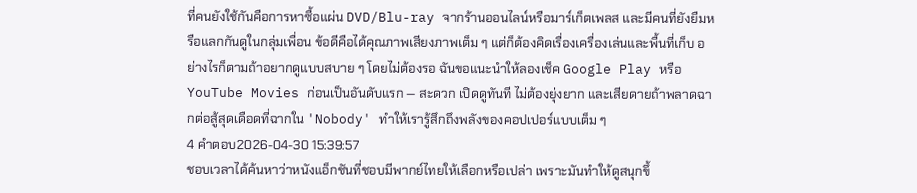ที่คนยังใช้กันคือการหาซื้อแผ่น DVD/Blu-ray จากร้านออนไลน์หรือมาร์เก็ตเพลส และมีคนที่ยังยืมหรือแลกกันดูในกลุ่มเพื่อน ข้อดีคือได้คุณภาพเสียงภาพเต็ม ๆ แต่ก็ต้องคิดเรื่องเครื่องเล่นและพื้นที่เก็บ อย่างไรก็ตามถ้าอยากดูแบบสบาย ๆ โดยไม่ต้องรอ ฉันขอแนะนำให้ลองเช็ค Google Play หรือ YouTube Movies ก่อนเป็นอันดับแรก — สะดวก เปิดดูทันที ไม่ต้องยุ่งยาก และเสียดายถ้าพลาดฉากต่อสู้สุดเดือดที่ฉากใน 'Nobody' ทำให้เรารู้สึกถึงพลังของคอปเปอร์แบบเต็ม ๆ
4 คำตอบ2026-04-30 15:39:57
ชอบเวลาได้ค้นหาว่าหนังแอ็กชันที่ชอบมีพากย์ไทยให้เลือกหรือเปล่า เพราะมันทำให้ดูสนุกขึ้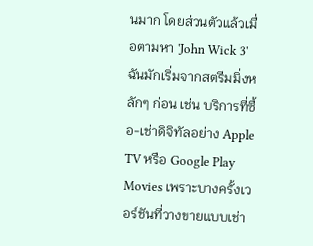นมาก โดยส่วนตัวแล้วเมื่อตามหา 'John Wick 3' ฉันมักเริ่มจากสตรีมมิ่งหลักๆ ก่อน เช่น บริการที่ซื้อ-เช่าดิจิทัลอย่าง Apple TV หรือ Google Play Movies เพราะบางครั้งเวอร์ชันที่วางขายแบบเช่า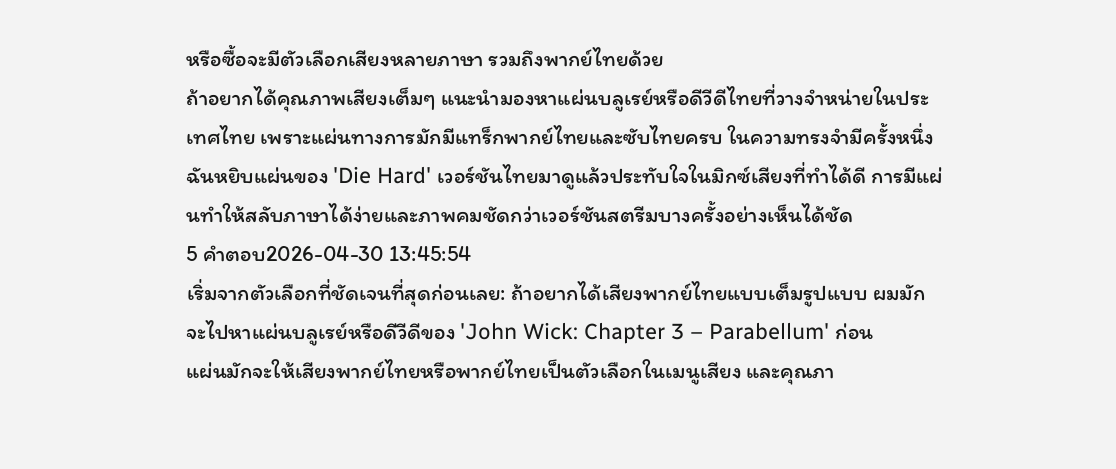หรือซื้อจะมีตัวเลือกเสียงหลายภาษา รวมถึงพากย์ไทยด้วย
ถ้าอยากได้คุณภาพเสียงเต็มๆ แนะนำมองหาแผ่นบลูเรย์หรือดีวีดีไทยที่วางจำหน่ายในประเทศไทย เพราะแผ่นทางการมักมีแทร็กพากย์ไทยและซับไทยครบ ในความทรงจำมีครั้งหนึ่งฉันหยิบแผ่นของ 'Die Hard' เวอร์ชันไทยมาดูแล้วประทับใจในมิกซ์เสียงที่ทำได้ดี การมีแผ่นทำให้สลับภาษาได้ง่ายและภาพคมชัดกว่าเวอร์ชันสตรีมบางครั้งอย่างเห็นได้ชัด
5 คำตอบ2026-04-30 13:45:54
เริ่มจากตัวเลือกที่ชัดเจนที่สุดก่อนเลย: ถ้าอยากได้เสียงพากย์ไทยแบบเต็มรูปแบบ ผมมักจะไปหาแผ่นบลูเรย์หรือดีวีดีของ 'John Wick: Chapter 3 – Parabellum' ก่อน
แผ่นมักจะให้เสียงพากย์ไทยหรือพากย์ไทยเป็นตัวเลือกในเมนูเสียง และคุณภา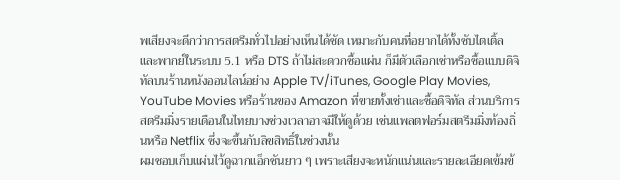พเสียงจะดีกว่าการสตรีมทั่วไปอย่างเห็นได้ชัด เหมาะกับคนที่อยากได้ทั้งซับไตเติ้ลและพากย์ในระบบ 5.1 หรือ DTS ถ้าไม่สะดวกซื้อแผ่น ก็มีตัวเลือกเช่าหรือซื้อแบบดิจิทัลบนร้านหนังออนไลน์อย่าง Apple TV/iTunes, Google Play Movies, YouTube Movies หรือร้านของ Amazon ที่ขายทั้งเช่าและซื้อดิจิทัล ส่วนบริการสตรีมมิ่งรายเดือนในไทยบางช่วงเวลาอาจมีให้ดูด้วย เช่นแพลตฟอร์มสตรีมมิ่งท้องถิ่นหรือ Netflix ซึ่งจะขึ้นกับลิขสิทธิ์ในช่วงนั้น
ผมชอบเก็บแผ่นไว้ดูฉากแอ็กชันยาว ๆ เพราะเสียงจะหนักแน่นและรายละเอียดเข้มข้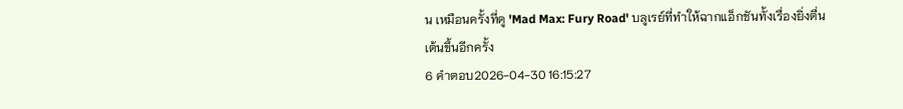น เหมือนครั้งที่ดู 'Mad Max: Fury Road' บลูเรย์ที่ทำให้ฉากแอ็กชันทั้งเรื่องยิ่งตื่นเต้นขึ้นอีกครั้ง
6 คำตอบ2026-04-30 16:15:27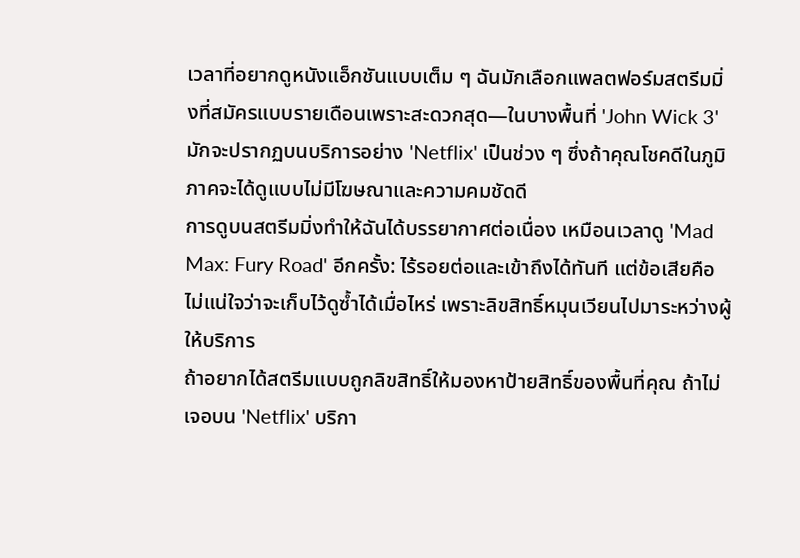เวลาที่อยากดูหนังแอ็กชันแบบเต็ม ๆ ฉันมักเลือกแพลตฟอร์มสตรีมมิ่งที่สมัครแบบรายเดือนเพราะสะดวกสุด—ในบางพื้นที่ 'John Wick 3' มักจะปรากฏบนบริการอย่าง 'Netflix' เป็นช่วง ๆ ซึ่งถ้าคุณโชคดีในภูมิภาคจะได้ดูแบบไม่มีโฆษณาและความคมชัดดี
การดูบนสตรีมมิ่งทำให้ฉันได้บรรยากาศต่อเนื่อง เหมือนเวลาดู 'Mad Max: Fury Road' อีกครั้ง: ไร้รอยต่อและเข้าถึงได้ทันที แต่ข้อเสียคือไม่แน่ใจว่าจะเก็บไว้ดูซ้ำได้เมื่อไหร่ เพราะลิขสิทธิ์หมุนเวียนไปมาระหว่างผู้ให้บริการ
ถ้าอยากได้สตรีมแบบถูกลิขสิทธิ์ให้มองหาป้ายสิทธิ์ของพื้นที่คุณ ถ้าไม่เจอบน 'Netflix' บริกา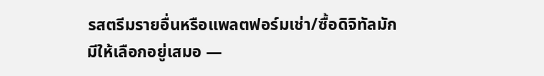รสตรีมรายอื่นหรือแพลตฟอร์มเช่า/ซื้อดิจิทัลมักมีให้เลือกอยู่เสมอ —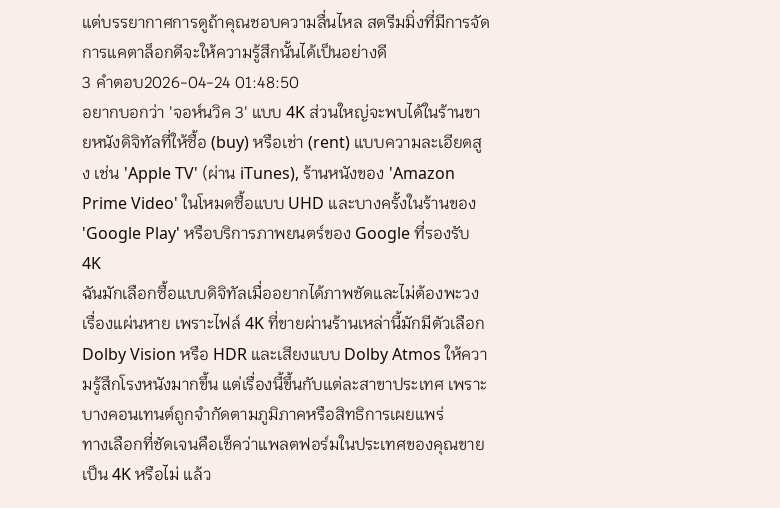แต่บรรยากาศการดูถ้าคุณชอบความลื่นไหล สตรีมมิ่งที่มีการจัดการแคตาล็อกดีจะให้ความรู้สึกนั้นได้เป็นอย่างดี
3 คำตอบ2026-04-24 01:48:50
อยากบอกว่า 'จอห์นวิค 3' แบบ 4K ส่วนใหญ่จะพบได้ในร้านขายหนังดิจิทัลที่ให้ซื้อ (buy) หรือเช่า (rent) แบบความละเอียดสูง เช่น 'Apple TV' (ผ่าน iTunes), ร้านหนังของ 'Amazon Prime Video' ในโหมดซื้อแบบ UHD และบางครั้งในร้านของ 'Google Play' หรือบริการภาพยนตร์ของ Google ที่รองรับ 4K
ฉันมักเลือกซื้อแบบดิจิทัลเมื่ออยากได้ภาพชัดและไม่ต้องพะวงเรื่องแผ่นหาย เพราะไฟล์ 4K ที่ขายผ่านร้านเหล่านี้มักมีตัวเลือก Dolby Vision หรือ HDR และเสียงแบบ Dolby Atmos ให้ความรู้สึกโรงหนังมากขึ้น แต่เรื่องนี้ขึ้นกับแต่ละสาขาประเทศ เพราะบางคอนเทนต์ถูกจำกัดตามภูมิภาคหรือสิทธิการเผยแพร่
ทางเลือกที่ชัดเจนคือเช็คว่าแพลตฟอร์มในประเทศของคุณขายเป็น 4K หรือไม่ แล้ว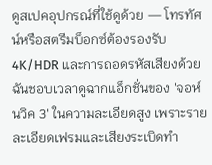ดูสเปคอุปกรณ์ที่ใช้ดูด้วย — โทรทัศน์หรือสตรีมบ็อกซ์ต้องรองรับ 4K/HDR และการถอดรหัสเสียงด้วย ฉันชอบเวลาดูฉากแอ็กชั่นของ 'จอห์นวิค 3' ในความละเอียดสูง เพราะรายละเอียดเฟรมและเสียงระเบิดทำ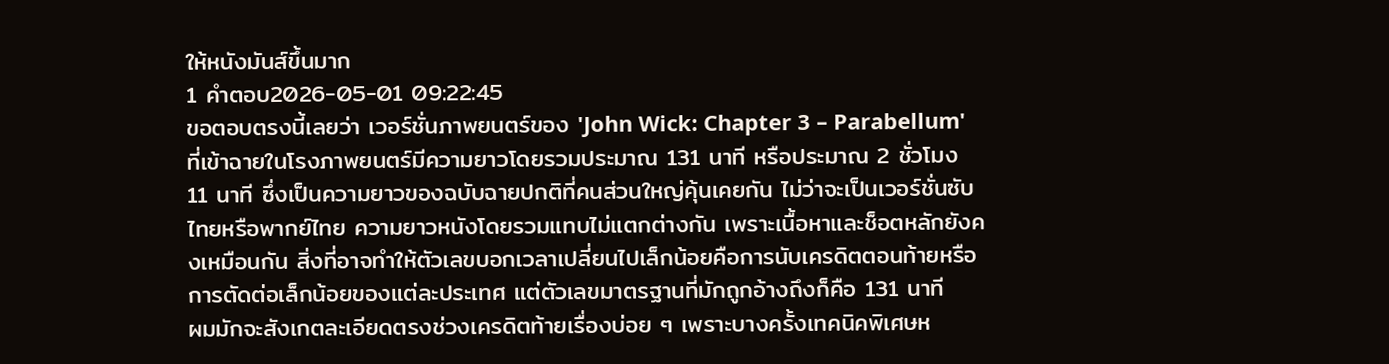ให้หนังมันส์ขึ้นมาก
1 คำตอบ2026-05-01 09:22:45
ขอตอบตรงนี้เลยว่า เวอร์ชั่นภาพยนตร์ของ 'John Wick: Chapter 3 – Parabellum' ที่เข้าฉายในโรงภาพยนตร์มีความยาวโดยรวมประมาณ 131 นาที หรือประมาณ 2 ชั่วโมง 11 นาที ซึ่งเป็นความยาวของฉบับฉายปกติที่คนส่วนใหญ่คุ้นเคยกัน ไม่ว่าจะเป็นเวอร์ชั่นซับไทยหรือพากย์ไทย ความยาวหนังโดยรวมแทบไม่แตกต่างกัน เพราะเนื้อหาและช็อตหลักยังคงเหมือนกัน สิ่งที่อาจทำให้ตัวเลขบอกเวลาเปลี่ยนไปเล็กน้อยคือการนับเครดิตตอนท้ายหรือการตัดต่อเล็กน้อยของแต่ละประเทศ แต่ตัวเลขมาตรฐานที่มักถูกอ้างถึงก็คือ 131 นาที
ผมมักจะสังเกตละเอียดตรงช่วงเครดิตท้ายเรื่องบ่อย ๆ เพราะบางครั้งเทคนิคพิเศษห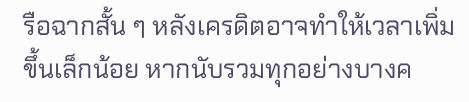รือฉากสั้น ๆ หลังเครดิตอาจทำให้เวลาเพิ่มขึ้นเล็กน้อย หากนับรวมทุกอย่างบางค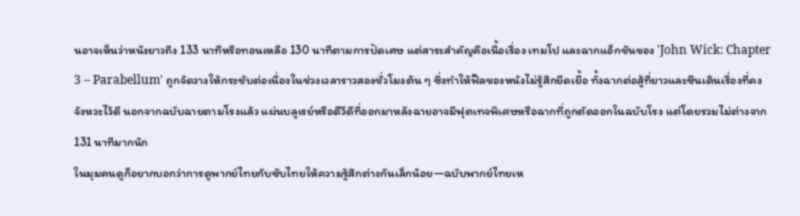นอาจเห็นว่าหนังยาวถึง 133 นาทีหรือทอนเหลือ 130 นาทีตามการปัดเศษ แต่สาระสำคัญคือเนื้อเรื่อง เทมโป และฉากแอ็กชันของ 'John Wick: Chapter 3 – Parabellum' ถูกจัดวางให้กระชับต่อเนื่องในช่วงเวลาราวสองชั่วโมงต้น ๆ ซึ่งทำให้ฟีลของหนังไม่รู้สึกยืดเยื้อ ทั้งฉากต่อสู้ที่ยาวและซีนเดินเรื่องที่คงจังหวะไว้ดี นอกจากฉบับฉายตามโรงแล้ว แผ่นบลูเรย์หรือดีวีดีที่ออกมาหลังฉายอาจมีฟุตเทจพิเศษหรือฉากที่ถูกตัดออกในฉบับโรง แต่โดยรวมไม่ต่างจาก 131 นาทีมากนัก
ในมุมคนดูก็อยากบอกว่าการดูพากย์ไทยกับซับไทยให้ความรู้สึกต่างกันเล็กน้อย—ฉบับพากย์ไทยเห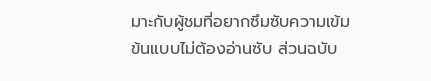มาะกับผู้ชมที่อยากซึมซับความเข้มข้นแบบไม่ต้องอ่านซับ ส่วนฉบับ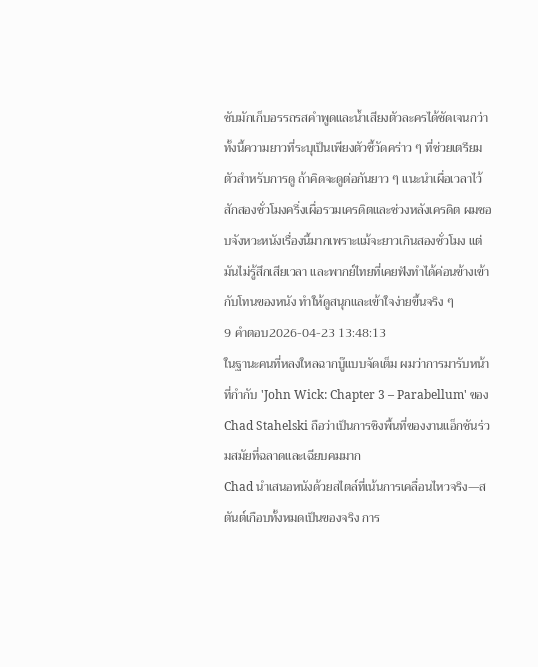ซับมักเก็บอรรถรสคำพูดและน้ำเสียงตัวละครได้ชัดเจนกว่า ทั้งนี้ความยาวที่ระบุเป็นเพียงตัวชี้วัดคร่าว ๆ ที่ช่วยเตรียมตัวสำหรับการดู ถ้าคิดจะดูต่อกันยาว ๆ แนะนำเผื่อเวลาไว้สักสองชั่วโมงครึ่งเผื่อรวมเครดิตและช่วงหลังเครดิต ผมชอบจังหวะหนังเรื่องนี้มากเพราะแม้จะยาวเกินสองชั่วโมง แต่มันไม่รู้สึกเสียเวลา และพากย์ไทยที่เคยฟังทำได้ค่อนข้างเข้ากับโทนของหนัง ทำให้ดูสนุกและเข้าใจง่ายขึ้นจริง ๆ
9 คำตอบ2026-04-23 13:48:13
ในฐานะคนที่หลงใหลฉากบู๊แบบจัดเต็ม ผมว่าการมารับหน้าที่กำกับ 'John Wick: Chapter 3 – Parabellum' ของ Chad Stahelski ถือว่าเป็นการชิงพื้นที่ของงานแอ็กชันร่วมสมัยที่ฉลาดและเฉียบคมมาก
Chad นำเสนอหนังด้วยสไตล์ที่เน้นการเคลื่อนไหวจริง—สตันต์เกือบทั้งหมดเป็นของจริง การ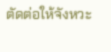ตัดต่อให้จังหวะ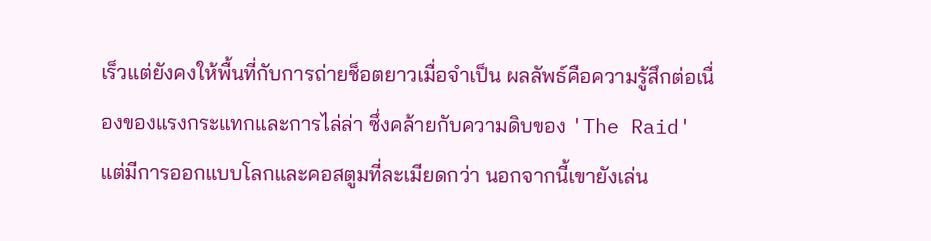เร็วแต่ยังคงให้พื้นที่กับการถ่ายช็อตยาวเมื่อจำเป็น ผลลัพธ์คือความรู้สึกต่อเนื่องของแรงกระแทกและการไล่ล่า ซึ่งคล้ายกับความดิบของ 'The Raid' แต่มีการออกแบบโลกและคอสตูมที่ละเมียดกว่า นอกจากนี้เขายังเล่น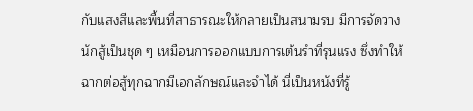กับแสงสีและพื้นที่สาธารณะให้กลายเป็นสนามรบ มีการจัดวางนักสู้เป็นชุด ๆ เหมือนการออกแบบการเต้นรำที่รุนแรง ซึ่งทำให้ฉากต่อสู้ทุกฉากมีเอกลักษณ์และจำได้ นี่เป็นหนังที่รู้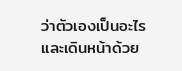ว่าตัวเองเป็นอะไรและเดินหน้าด้วย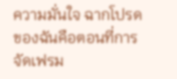ความมั่นใจ ฉากโปรดของฉันคือตอนที่การจัดเฟรม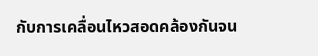กับการเคลื่อนไหวสอดคล้องกันจน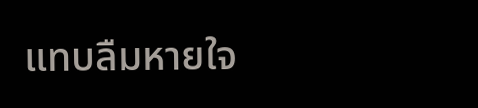แทบลืมหายใจ